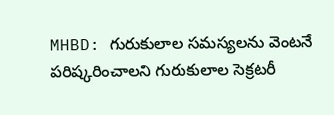MHBD: గురుకులాల సమస్యలను వెంటనే పరిష్కరించాలని గురుకులాల సెక్రటరీ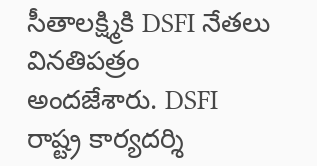సీతాలక్ష్మికి DSFI నేతలు వినతిపత్రం అందజేశారు. DSFI రాష్ట్ర కార్యదర్శి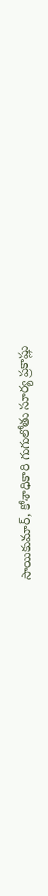సాయికుమార్, కోశాధికారి గుగులోతు సూర్య ప్రకాష్లు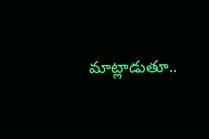మాట్లాడుతూ..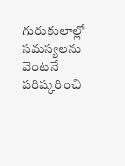గురుకులాల్లో సమస్యలను వెంటనే పరిష్కరించి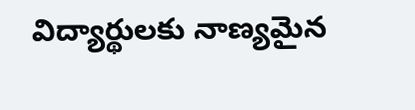విద్యార్థులకు నాణ్యమైన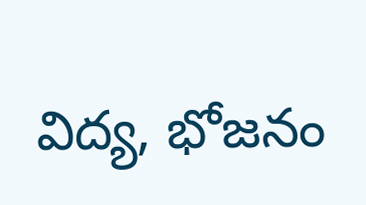విద్య, భోజనం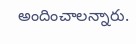అందించాలన్నారు.